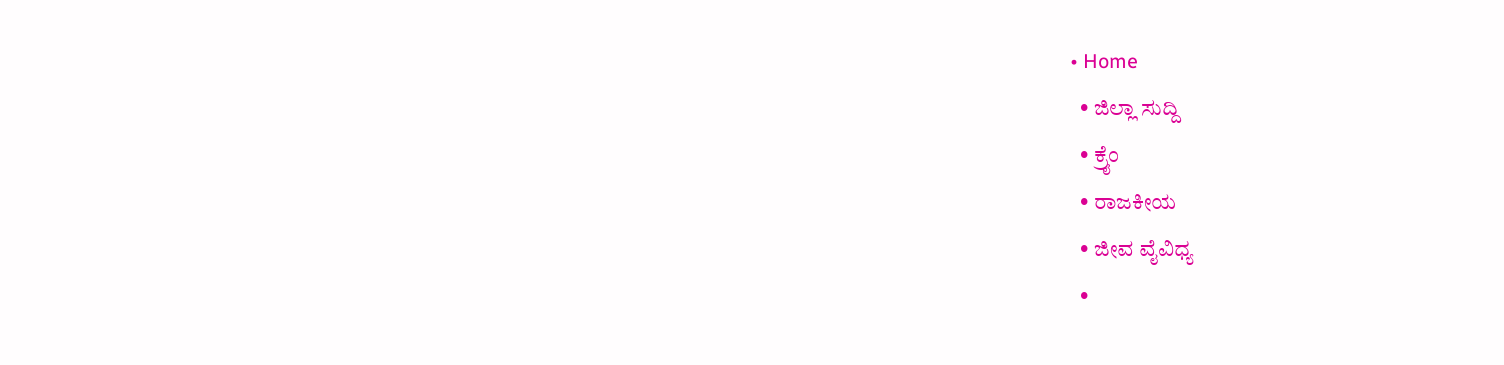• Home
  • ಜಿಲ್ಲಾ ಸುದ್ದಿ
  • ಕ್ರೈಂ
  • ರಾಜಕೀಯ
  • ಜೀವ ವೈವಿಧ್ಯ
  •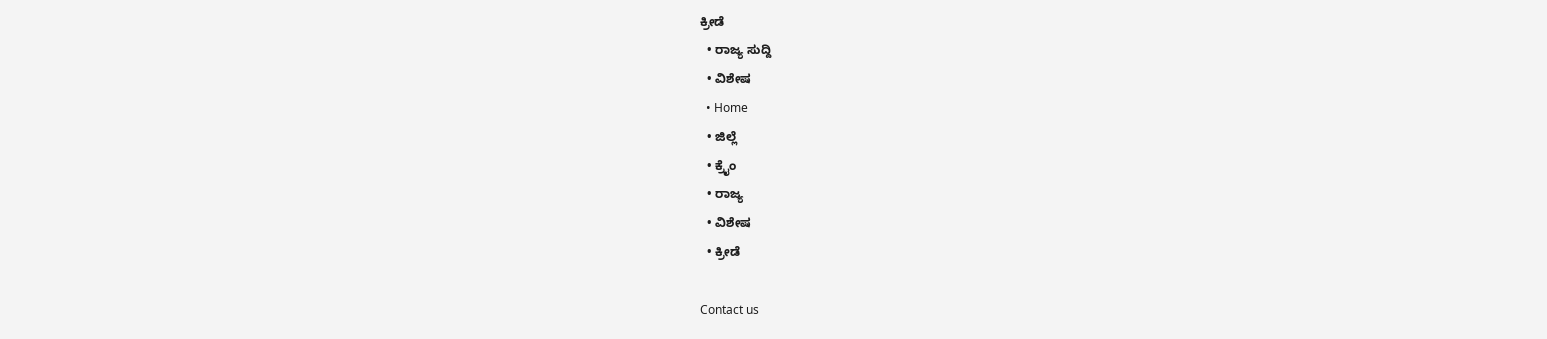ಕ್ರೀಡೆ
  • ರಾಜ್ಯ ಸುದ್ದಿ
  • ವಿಶೇಷ
  • Home
  • ಜಿಲ್ಲೆ
  • ಕ್ರೈಂ
  • ರಾಜ್ಯ
  • ವಿಶೇಷ
  • ಕ್ರೀಡೆ

Contact us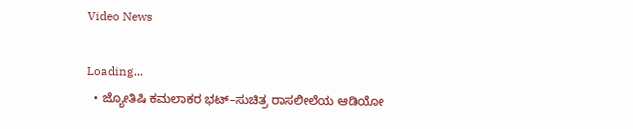Video News

Loading...
  • ಜ್ಯೋತಿಷಿ ಕಮಲಾಕರ ಭಟ್–ಸುಚಿತ್ರ ರಾಸಲೀಲೆಯ ಆಡಿಯೋ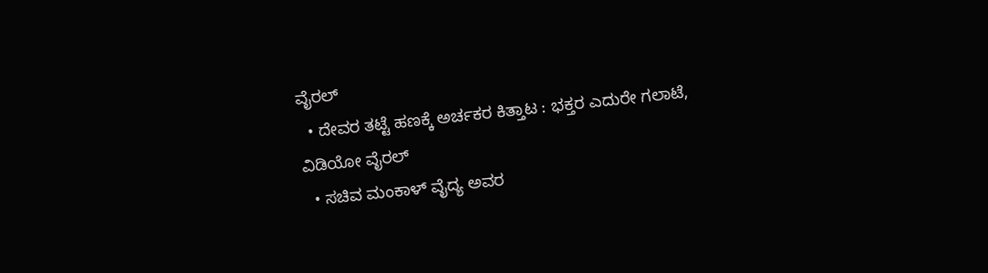ವೈರಲ್
  • ದೇವರ ತಟ್ಟೆ ಹಣಕ್ಕೆ ಅರ್ಚಕರ ಕಿತ್ತಾಟ : ಭಕ್ತರ ಎದುರೇ ಗಲಾಟೆ, ವಿಡಿಯೋ ವೈರಲ್
  • ಸಚಿವ ಮಂಕಾಳ್ ವೈದ್ಯ ಅವರ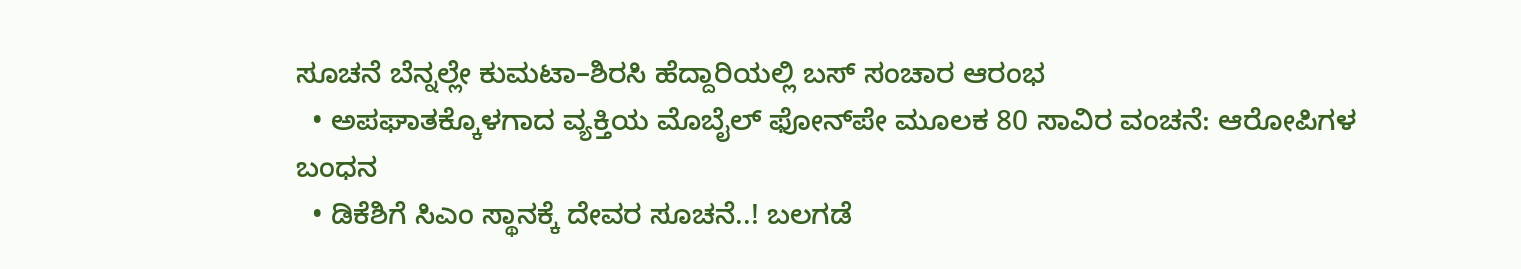ಸೂಚನೆ ಬೆನ್ನಲ್ಲೇ ಕುಮಟಾ–ಶಿರಸಿ ಹೆದ್ದಾರಿಯಲ್ಲಿ ಬಸ್ ಸಂಚಾರ ಆರಂಭ
  • ಅಪಘಾತಕ್ಕೊಳಗಾದ ವ್ಯಕ್ತಿಯ ಮೊಬೈಲ್ ಫೋನ್‌ಪೇ ಮೂಲಕ 80 ಸಾವಿರ ವಂಚನೆ: ಆರೋಪಿಗಳ ಬಂಧನ
  • ಡಿಕೆಶಿಗೆ ಸಿಎಂ ಸ್ಥಾನಕ್ಕೆ ದೇವರ ಸೂಚನೆ..! ಬಲಗಡೆ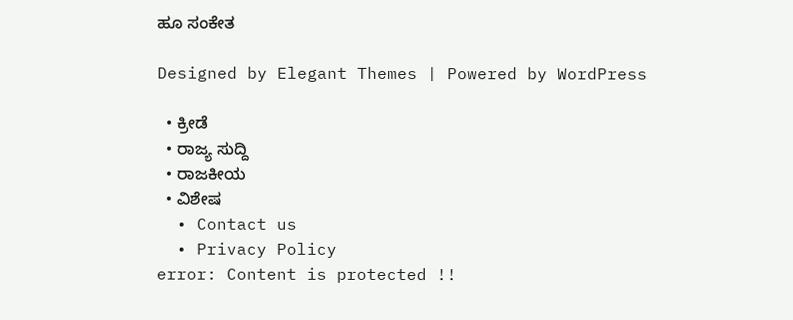ಹೂ ಸಂಕೇತ

Designed by Elegant Themes | Powered by WordPress

  • ಕ್ರೀಡೆ
  • ರಾಜ್ಯ ಸುದ್ದಿ
  • ರಾಜಕೀಯ
  • ವಿಶೇಷ
  • Contact us
  • Privacy Policy
error: Content is protected !!